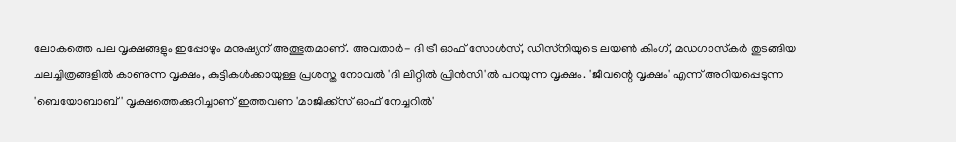ലോകത്തെ പല വൃക്ഷങ്ങളും ഇപ്പോഴും മനുഷ്യന് അത്ഭുതമാണ്. അവതാര്‍- ദി ട്രീ ഓഫ് സോള്‍സ്, ഡിസ്‌നിയുടെ ലയണ്‍ കിംഗ്, മഡഗാസ്‌കര്‍ തുടങ്ങിയ ചലച്ചിത്രങ്ങളില്‍ കാണുന്ന വൃക്ഷം, കുട്ടികള്‍ക്കായുള്ള പ്രശസ്ത നോവല്‍ 'ദി ലിറ്റില്‍ പ്രിന്‍സി'ല്‍ പറയുന്ന വൃക്ഷം. 'ജീവന്റെ വൃക്ഷം' എന്ന് അറിയപ്പെടുന്ന 'ബെയോബാബ്‌' വൃക്ഷത്തെക്കുറിച്ചാണ് ഇത്തവണ 'മാജിക്ക്‌സ് ഓഫ് നേച്ചറില്‍'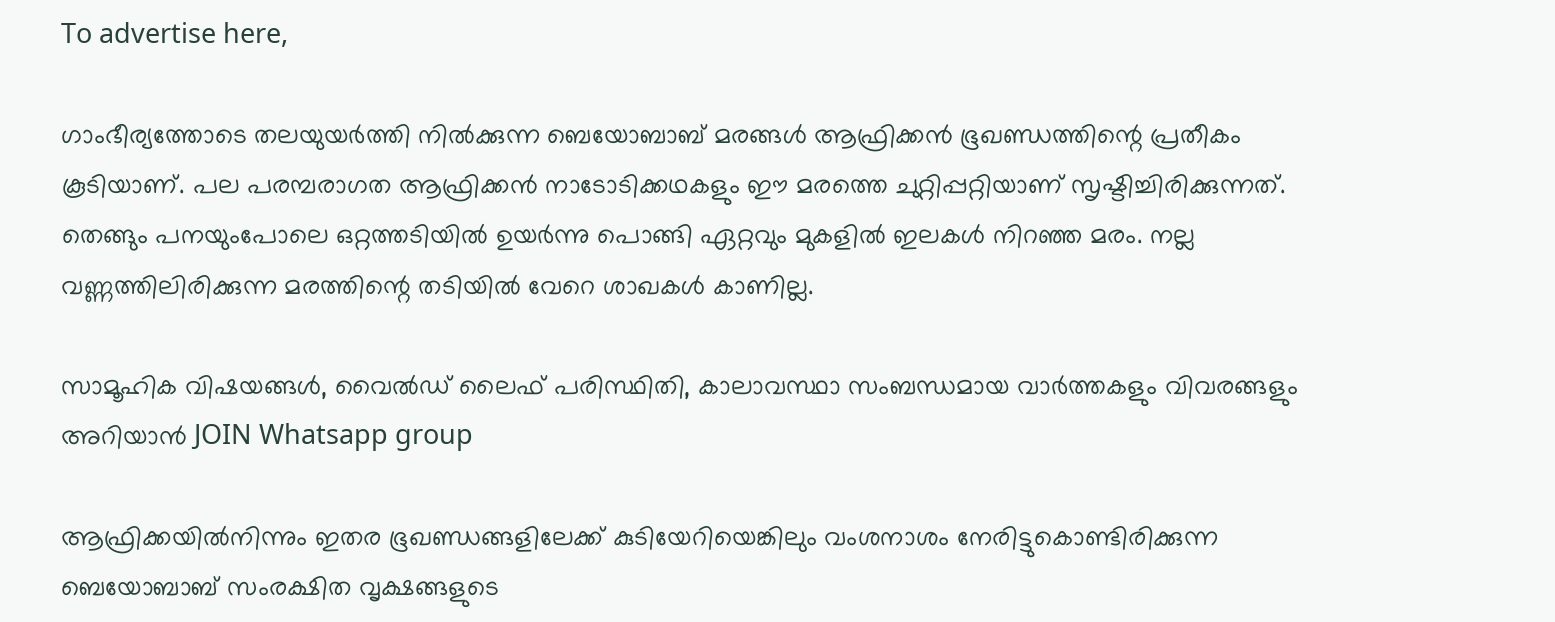To advertise here,

ഗാംഭീര്യത്തോടെ തലയുയര്‍ത്തി നില്‍ക്കുന്ന ബെയോബാബ്‌ മരങ്ങള്‍ ആഫ്രിക്കന്‍ ഭൂഖണ്ഡത്തിന്റെ പ്രതീകം കൂടിയാണ്‌. പല പരമ്പരാഗത ആഫ്രിക്കന്‍ നാടോടിക്കഥകളും ഈ മരത്തെ ചുറ്റിപ്പറ്റിയാണ് സൃഷ്ടിച്ചിരിക്കുന്നത്. തെങ്ങും പനയുംപോലെ ഒറ്റത്തടിയില്‍ ഉയര്‍ന്നു പൊങ്ങി ഏറ്റവും മുകളില്‍ ഇലകള്‍ നിറഞ്ഞ മരം. നല്ല വണ്ണത്തിലിരിക്കുന്ന മരത്തിന്റെ തടിയില്‍ വേറെ ശാഖകള്‍ കാണില്ല.

സാമൂഹിക വിഷയങ്ങള്‍, വൈല്‍ഡ് ലൈഫ് പരിസ്ഥിതി, കാലാവസ്ഥാ സംബന്ധമായ വാര്‍ത്തകളും വിവരങ്ങളും അറിയാന്‍ JOIN Whatsapp group

ആഫ്രിക്കയില്‍നിന്നും ഇതര ഭൂഖണ്ഡങ്ങളിലേക്ക് കുടിയേറിയെങ്കിലും വംശനാശം നേരിട്ടുകൊണ്ടിരിക്കുന്ന ബെയോബാബ്‌ സംരക്ഷിത വൃക്ഷങ്ങളുടെ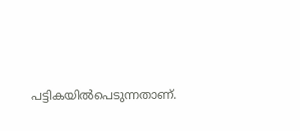പട്ടികയില്‍പെടുന്നതാണ്.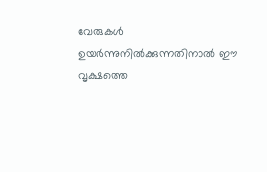വേരുകള്‍ ഉയര്‍ന്നുനില്‍ക്കുന്നതിനാല്‍ ഈ വൃക്ഷത്തെ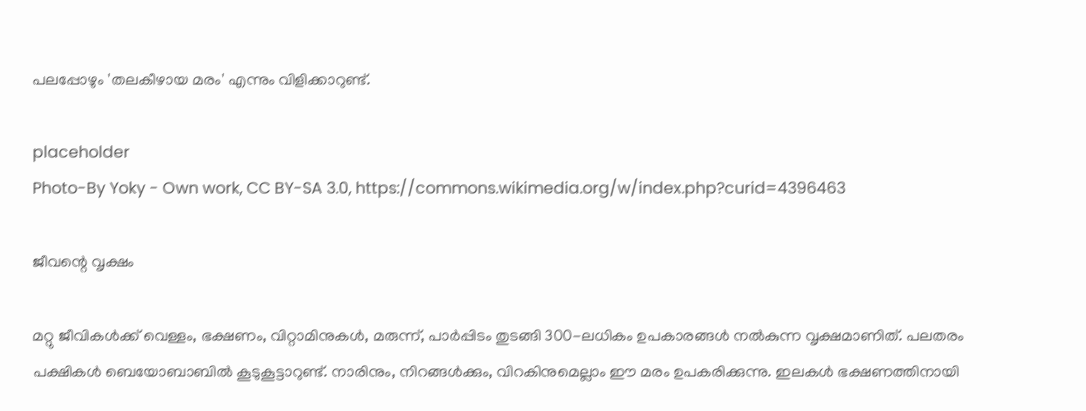പലപ്പോഴും 'തലകീഴായ മരം' എന്നും വിളിക്കാറുണ്ട്.

placeholder
Photo-By Yoky - Own work, CC BY-SA 3.0, https://commons.wikimedia.org/w/index.php?curid=4396463

ജീവന്റെ വൃക്ഷം

മറ്റു ജീവികള്‍ക്ക് വെള്ളം, ഭക്ഷണം, വിറ്റാമിനുകള്‍, മരുന്ന്, പാര്‍പ്പിടം തുടങ്ങി 300-ലധികം ഉപകാരങ്ങള്‍ നല്‍കുന്ന വൃക്ഷമാണിത്. പലതരം പക്ഷികള്‍ ബെയോബാബില്‍ കൂടുകൂട്ടാറുണ്ട്. നാരിനും, നിറങ്ങള്‍ക്കും, വിറകിനുമെല്ലാം ഈ മരം ഉപകരിക്കുന്നു. ഇലകള്‍ ഭക്ഷണത്തിനായി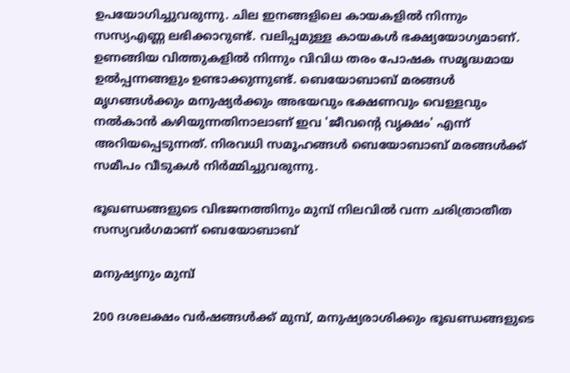ഉപയോഗിച്ചുവരുന്നു. ചില ഇനങ്ങളിലെ കായകളില്‍ നിന്നും സസ്യഎണ്ണ ലഭിക്കാറുണ്ട്. വലിപ്പമുള്ള കായകള്‍ ഭക്ഷ്യയോഗ്യമാണ്. ഉണങ്ങിയ വിത്തുകളില്‍ നിന്നും വിവിധ തരം പോഷക സമൃദ്ധമായ ഉല്‍പ്പന്നങ്ങളും ഉണ്ടാക്കുന്നുണ്ട്. ബെയോബാബ്‌ മരങ്ങള്‍ മൃഗങ്ങള്‍ക്കും മനുഷ്യര്‍ക്കും അഭയവും ഭക്ഷണവും വെള്ളവും നല്‍കാന്‍ കഴിയുന്നതിനാലാണ് ഇവ 'ജീവന്റെ വൃക്ഷം' എന്ന് അറിയപ്പെടുന്നത്. നിരവധി സമൂഹങ്ങള്‍ ബെയോബാബ്‌ മരങ്ങള്‍ക്ക് സമീപം വീടുകള്‍ നിര്‍മ്മിച്ചുവരുന്നു.

ഭൂഖണ്ഡങ്ങളുടെ വിഭജനത്തിനും മുമ്പ് നിലവില്‍ വന്ന ചരിത്രാതീത സസ്യവര്‍ഗമാണ് ബെയോബാബ്‌

മനുഷ്യനും മുമ്പ്

200 ദശലക്ഷം വര്‍ഷങ്ങള്‍ക്ക് മുമ്പ്, മനുഷ്യരാശിക്കും ഭൂഖണ്ഡങ്ങളുടെ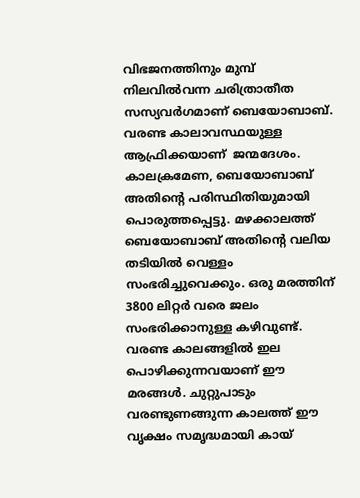വിഭജനത്തിനും മുമ്പ് നിലവില്‍വന്ന ചരിത്രാതീത സസ്യവര്‍ഗമാണ് ബെയോബാബ്‌. വരണ്ട കാലാവസ്ഥയുള്ള ആഫ്രിക്കയാണ്  ജന്മദേശം. കാലക്രമേണ, ബെയോബാബ്‌ അതിന്റെ പരിസ്ഥിതിയുമായി പൊരുത്തപ്പെട്ടു. മഴക്കാലത്ത് ബെയോബാബ്‌ അതിന്റെ വലിയ തടിയില്‍ വെള്ളം സംഭരിച്ചുവെക്കും. ഒരു മരത്തിന് 3800 ലിറ്റര്‍ വരെ ജലം സംഭരിക്കാനുള്ള കഴിവുണ്ട്. വരണ്ട കാലങ്ങളില്‍ ഇല പൊഴിക്കുന്നവയാണ് ഈ മരങ്ങള്‍. ചുറ്റുപാടും വരണ്ടുണങ്ങുന്ന കാലത്ത് ഈ വൃക്ഷം സമൃദ്ധമായി കായ്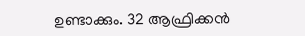ഉണ്ടാക്കും. 32 ആഫ്രിക്കന്‍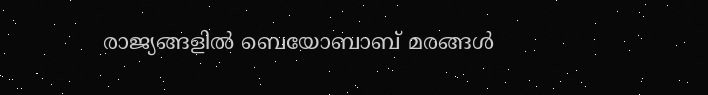രാജ്യങ്ങളില്‍ ബെയോബാബ്‌ മരങ്ങള്‍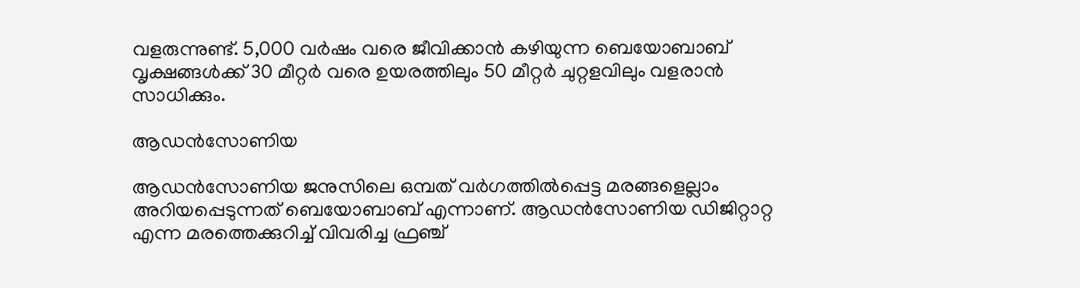വളരുന്നുണ്ട്. 5,000 വര്‍ഷം വരെ ജീവിക്കാന്‍ കഴിയുന്ന ബെയോബാബ്‌ വൃക്ഷങ്ങള്‍ക്ക് 30 മീറ്റര്‍ വരെ ഉയരത്തിലും 50 മീറ്റര്‍ ചുറ്റളവിലും വളരാന്‍ സാധിക്കും.

ആഡന്‍സോണിയ

ആഡന്‍സോണിയ ജനുസിലെ ഒമ്പത് വര്‍ഗത്തില്‍പ്പെട്ട മരങ്ങളെല്ലാം അറിയപ്പെടുന്നത് ബെയോബാബ്‌ എന്നാണ്. ആഡന്‍സോണിയ ഡിജിറ്റാറ്റ എന്ന മരത്തെക്കുറിച്ച് വിവരിച്ച ഫ്രഞ്ച്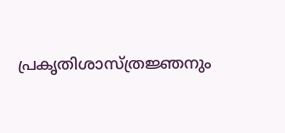പ്രകൃതിശാസ്ത്രജ്ഞനും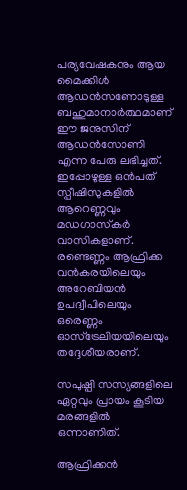പര്യവേഷകനും ആയ മൈക്കിള്‍ ആഡന്‍സണോടുള്ള ബഹുമാനാര്‍ത്ഥമാണ് ഈ ജനുസിന് ആഡന്‍സോണി എന്ന പേരു ലഭിച്ചത്. ഇപ്പോഴുള്ള ഒന്‍പത് സ്പീഷിസുകളില്‍ ആറെണ്ണവും മഡഗാസ്‌കര്‍ വാസികളാണ്. രണ്ടെണ്ണം ആഫ്രിക്ക വന്‍കരയിലെയും അറേബിയന്‍ ഉപദ്വീപിലെയും ഒരെണ്ണം ഓസ്‌ട്രേലിയയിലെയും തദ്ദേശീയരാണ്.

സപുഷ്പി സസ്യങ്ങളിലെ ഏറ്റവും പ്രായം കൂടിയ മരങ്ങളില്‍ ഒന്നാണിത്.

ആഫ്രിക്കന്‍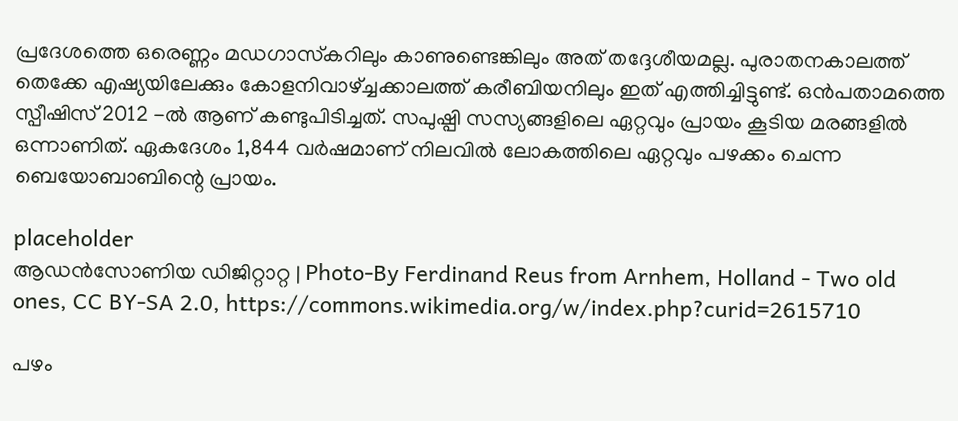പ്രദേശത്തെ ഒരെണ്ണം മഡഗാസ്‌കറിലും കാണുണ്ടെങ്കിലും അത് തദ്ദേശീയമല്ല. പുരാതനകാലത്ത് തെക്കേ എഷ്യയിലേക്കും കോളനിവാഴ്ച്ചക്കാലത്ത് കരീബിയനിലും ഇത് എത്തിച്ചിട്ടുണ്ട്. ഒന്‍പതാമത്തെ സ്പീഷിസ് 2012 -ല്‍ ആണ് കണ്ടുപിടിച്ചത്. സപുഷ്പി സസ്യങ്ങളിലെ ഏറ്റവും പ്രായം കൂടിയ മരങ്ങളില്‍ ഒന്നാണിത്. ഏകദേശം 1,844 വര്‍ഷമാണ് നിലവില്‍ ലോകത്തിലെ ഏറ്റവും പഴക്കം ചെന്ന ബെയോബാബിന്റെ പ്രായം.

placeholder
ആഡന്‍സോണിയ ഡിജിറ്റാറ്റ | Photo-By Ferdinand Reus from Arnhem, Holland - Two old ones, CC BY-SA 2.0, https://commons.wikimedia.org/w/index.php?curid=2615710

പഴം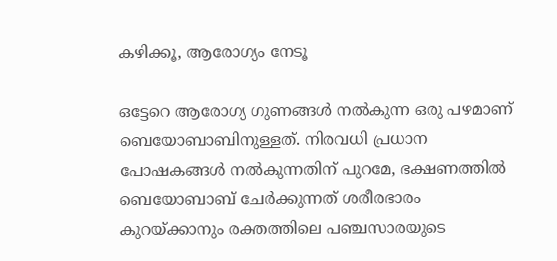കഴിക്കൂ, ആരോഗ്യം നേടൂ

ഒട്ടേറെ ആരോഗ്യ ഗുണങ്ങള്‍ നല്‍കുന്ന ഒരു പഴമാണ് ബെയോബാബിനുള്ളത്. നിരവധി പ്രധാന പോഷകങ്ങള്‍ നല്‍കുന്നതിന് പുറമേ, ഭക്ഷണത്തില്‍ ബെയോബാബ്‌ ചേര്‍ക്കുന്നത് ശരീരഭാരം കുറയ്ക്കാനും രക്തത്തിലെ പഞ്ചസാരയുടെ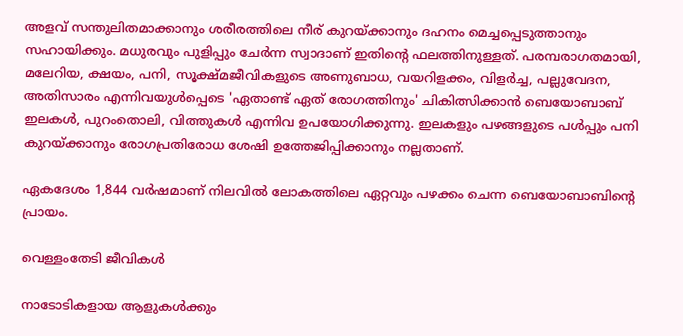അളവ് സന്തുലിതമാക്കാനും ശരീരത്തിലെ നീര് കുറയ്ക്കാനും ദഹനം മെച്ചപ്പെടുത്താനും സഹായിക്കും. മധുരവും പുളിപ്പും ചേര്‍ന്ന സ്വാദാണ് ഇതിന്റെ ഫലത്തിനുള്ളത്. പരമ്പരാഗതമായി, മലേറിയ, ക്ഷയം, പനി, സൂക്ഷ്മജീവികളുടെ അണുബാധ, വയറിളക്കം, വിളര്‍ച്ച, പല്ലുവേദന, അതിസാരം എന്നിവയുള്‍പ്പെടെ 'ഏതാണ്ട് ഏത് രോഗത്തിനും' ചികിത്സിക്കാന്‍ ബെയോബാബ്‌ ഇലകള്‍, പുറംതൊലി, വിത്തുകള്‍ എന്നിവ ഉപയോഗിക്കുന്നു. ഇലകളും പഴങ്ങളുടെ പള്‍പ്പും പനി കുറയ്ക്കാനും രോഗപ്രതിരോധ ശേഷി ഉത്തേജിപ്പിക്കാനും നല്ലതാണ്.

ഏകദേശം 1,844 വര്‍ഷമാണ് നിലവില്‍ ലോകത്തിലെ ഏറ്റവും പഴക്കം ചെന്ന ബെയോബാബിന്റെ പ്രായം.

വെള്ളംതേടി ജീവികള്‍

നാടോടികളായ ആളുകള്‍ക്കും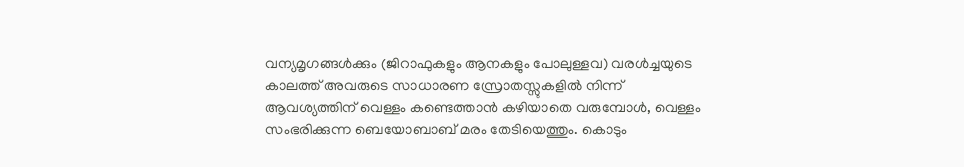വന്യമൃഗങ്ങള്‍ക്കും (ജിറാഫുകളും ആനകളും പോലുള്ളവ) വരള്‍ച്ചയുടെ കാലത്ത് അവരുടെ സാധാരണ സ്രോതസ്സുകളില്‍ നിന്ന് ആവശ്യത്തിന് വെള്ളം കണ്ടെത്താന്‍ കഴിയാതെ വരുമ്പോള്‍, വെള്ളം സംഭരിക്കുന്ന ബെയോബാബ്‌ മരം തേടിയെത്തും. കൊടും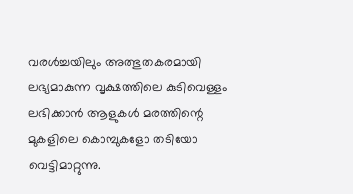വരള്‍ച്ചയിലും അത്ഭുതകരമായി ലഭ്യമാകുന്ന വൃക്ഷത്തിലെ കുടിവെള്ളം ലഭിക്കാന്‍ ആളുകള്‍ മരത്തിന്റെ മുകളിലെ കൊമ്പുകളോ തടിയോ വെട്ടിമാറ്റുന്നു.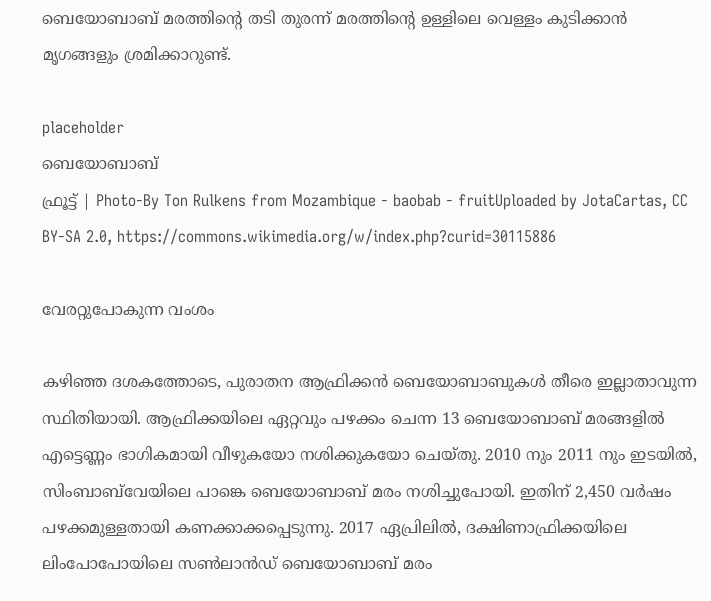ബെയോബാബ്‌ മരത്തിന്റെ തടി തുരന്ന് മരത്തിന്റെ ഉള്ളിലെ വെള്ളം കുടിക്കാന്‍ മൃഗങ്ങളും ശ്രമിക്കാറുണ്ട്.

placeholder
ബെയോബാബ്‌
ഫ്രൂട്ട് | Photo-By Ton Rulkens from Mozambique - baobab - fruitUploaded by JotaCartas, CC BY-SA 2.0, https://commons.wikimedia.org/w/index.php?curid=30115886

വേരറ്റുപോകുന്ന വംശം

കഴിഞ്ഞ ദശകത്തോടെ, പുരാതന ആഫ്രിക്കന്‍ ബെയോബാബുകള്‍ തീരെ ഇല്ലാതാവുന്ന സ്ഥിതിയായി. ആഫ്രിക്കയിലെ ഏറ്റവും പഴക്കം ചെന്ന 13 ബെയോബാബ്‌ മരങ്ങളില്‍ എട്ടെണ്ണം ഭാഗികമായി വീഴുകയോ നശിക്കുകയോ ചെയ്തു. 2010 നും 2011 നും ഇടയില്‍, സിംബാബ്‌വേയിലെ പാങ്കെ ബെയോബാബ്‌ മരം നശിച്ചുപോയി. ഇതിന് 2,450 വര്‍ഷം പഴക്കമുള്ളതായി കണക്കാക്കപ്പെടുന്നു. 2017 ഏപ്രിലില്‍, ദക്ഷിണാഫ്രിക്കയിലെ ലിംപോപോയിലെ സണ്‍ലാന്‍ഡ് ബെയോബാബ്‌ മരം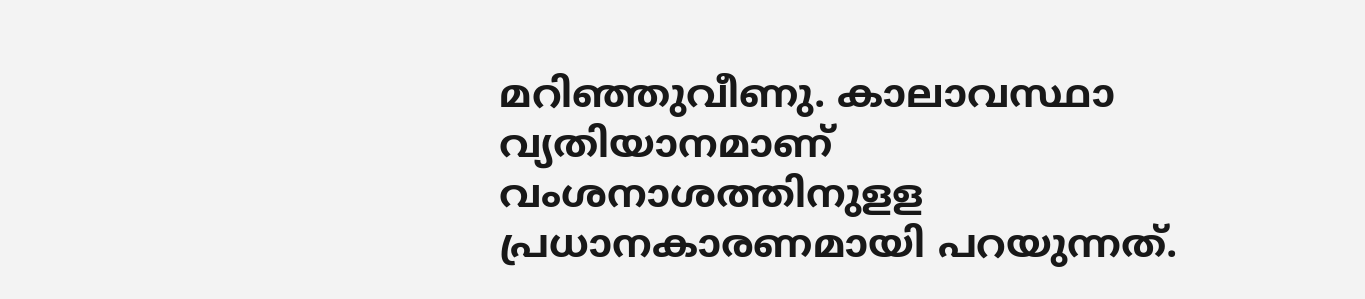മറിഞ്ഞുവീണു. കാലാവസ്ഥാ വ്യതിയാനമാണ് വംശനാശത്തിനുളള പ്രധാനകാരണമായി പറയുന്നത്.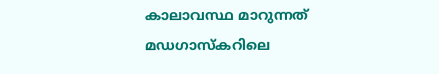കാലാവസ്ഥ മാറുന്നത് മഡഗാസ്‌കറിലെ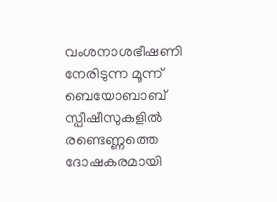വംശനാശഭീഷണി നേരിടുന്ന മൂന്ന് ബെയോബാബ്‌ സ്പീഷീസുകളില്‍ രണ്ടെണ്ണത്തെ ദോഷകരമായി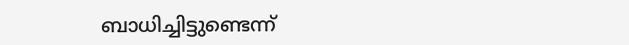ബാധിച്ചിട്ടുണ്ടെന്ന്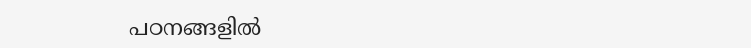പഠനങ്ങളില്‍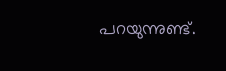പറയുന്നുണ്ട്.